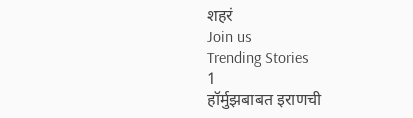शहरं
Join us
Trending Stories
1
हॉर्मुझबाबत इराणची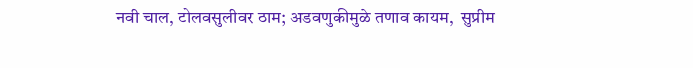नवी चाल, टोलवसुलीवर ठाम; अडवणुकीमुळे तणाव कायम,  सुप्रीम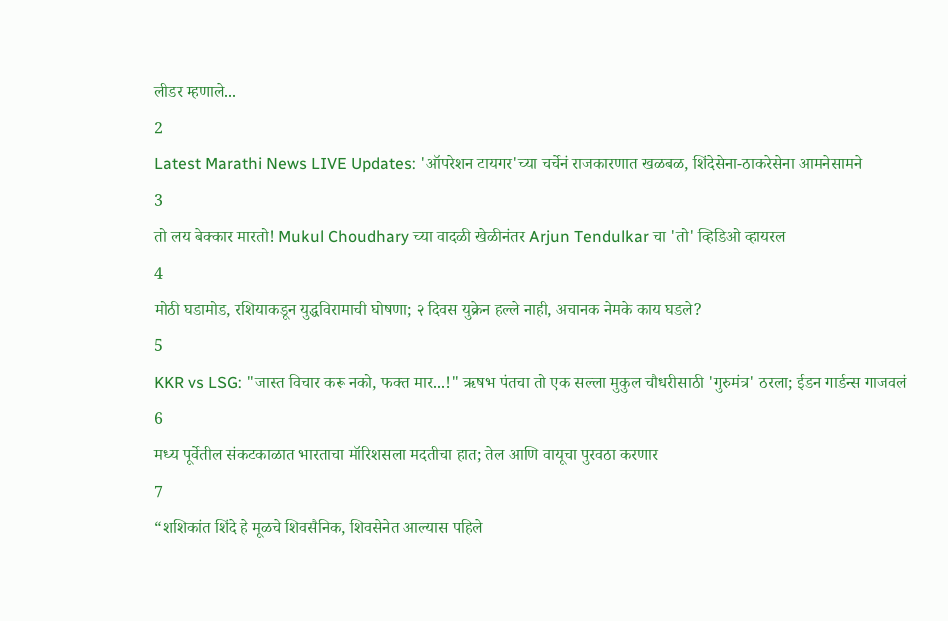लीडर म्हणाले...
2
Latest Marathi News LIVE Updates: 'ऑपरेशन टायगर'च्या चर्चेनं राजकारणात खळबळ, शिंदेसेना-ठाकरेसेना आमनेसामने
3
तो लय बेक्कार मारतो! Mukul Choudhary च्या वादळी खेळीनंतर Arjun Tendulkar चा 'तो' व्हिडिओ व्हायरल
4
मोठी घडामोड, रशियाकडून युद्धविरामाची घोषणा; २ दिवस युक्रेन हल्ले नाही, अचानक नेमके काय घडले?
5
KKR vs LSG: "जास्त विचार करू नको, फक्त मार...!" ऋषभ पंतचा तो एक सल्ला मुकुल चौधरीसाठी 'गुरुमंत्र' ठरला; ईडन गार्डन्स गाजवलं
6
मध्य पूर्वेतील संकटकाळात भारताचा मॉरिशसला मदतीचा हात; तेल आणि वायूचा पुरवठा करणार
7
“शशिकांत शिंदे हे मूळचे शिवसैनिक, शिवसेनेत आल्यास पहिले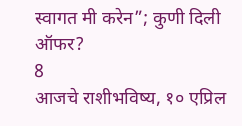स्वागत मी करेन”; कुणी दिली ऑफर?
8
आजचे राशीभविष्य, १० एप्रिल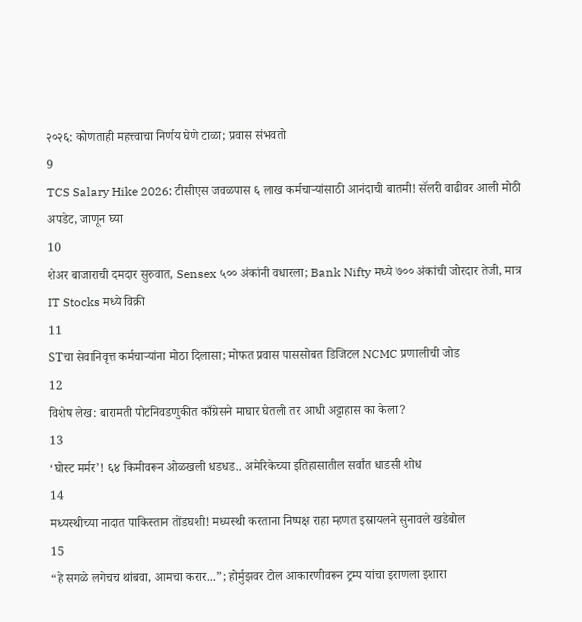२०२६: कोणताही महत्त्वाचा निर्णय घेणे टाळा; प्रवास संभवतो
9
TCS Salary Hike 2026: टीसीएस जवळपास ६ लाख कर्मचाऱ्यांसाठी आनंदाची बातमी! सॅलरी वाढीवर आली मोठी अपडेट, जाणून घ्या
10
शेअर बाजाराची दमदार सुरुवात, Sensex ५०० अंकांनी वधारला; Bank Nifty मध्ये ७०० अंकांची जोरदार तेजी, मात्र IT Stocks मध्ये विक्री
11
STचा सेवानिवृत्त कर्मचाऱ्यांना मोठा दिलासा; मोफत प्रवास पाससोबत डिजिटल NCMC प्रणालीची जोड
12
विशेष लेख: बारामती पोटनिवडणुकीत काँग्रेसने माघार घेतली तर आधी अट्टाहास का केला?
13
‘घोस्ट मर्मर’! ६४ किमीवरून ओळखली धडधड.. अमेरिकेच्या इतिहासातील सर्वांत धाडसी शोध
14
मध्यस्थीच्या नादात पाकिस्तान तोंडघशी! मध्यस्थी करताना निष्पक्ष राहा म्हणत इस्रायलने सुनावले खडेबोल
15
“हे सगळे लगेचच थांबवा, आमचा करार...”; होर्मुझवर टोल आकारणीवरून ट्रम्प यांचा इराणला इशारा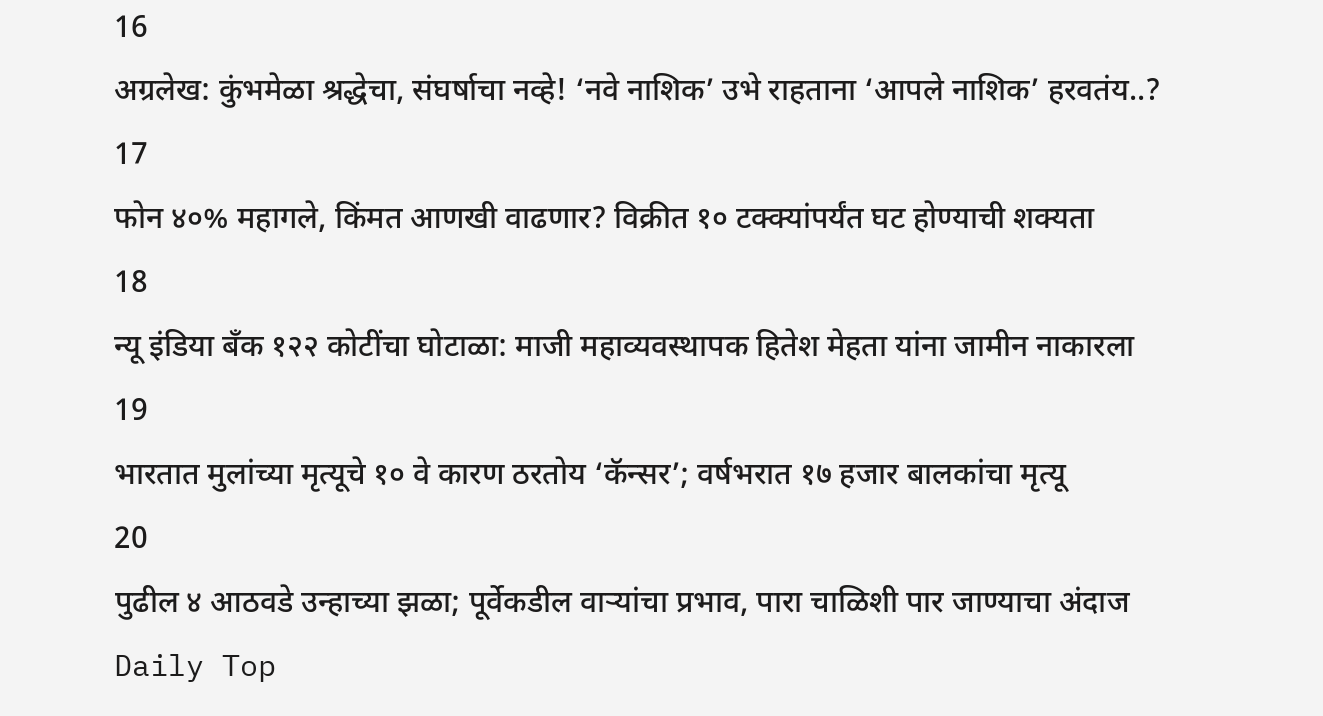16
अग्रलेख: कुंभमेळा श्रद्धेचा, संघर्षाचा नव्हे! ‘नवे नाशिक’ उभे राहताना ‘आपले नाशिक’ हरवतंय..?
17
फोन ४०% महागले, किंमत आणखी वाढणार? विक्रीत १० टक्क्यांपर्यंत घट होण्याची शक्यता
18
न्यू इंडिया बँक १२२ कोटींचा घोटाळा: माजी महाव्यवस्थापक हितेश मेहता यांना जामीन नाकारला
19
भारतात मुलांच्या मृत्यूचे १० वे कारण ठरतोय ‘कॅन्सर’; वर्षभरात १७ हजार बालकांचा मृत्यू
20
पुढील ४ आठवडे उन्हाच्या झळा; पूर्वेकडील वाऱ्यांचा प्रभाव, पारा चाळिशी पार जाण्याचा अंदाज
Daily Top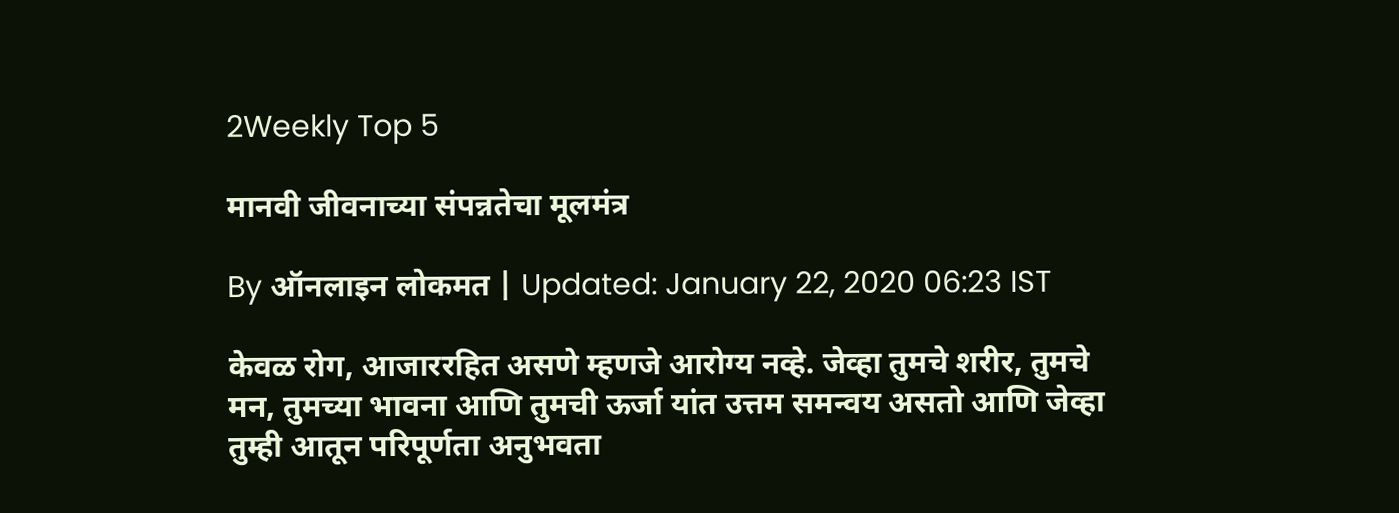2Weekly Top 5

मानवी जीवनाच्या संपन्नतेचा मूलमंत्र

By ऑनलाइन लोकमत | Updated: January 22, 2020 06:23 IST

केवळ रोग, आजाररहित असणे म्हणजे आरोग्य नव्हे. जेव्हा तुमचे शरीर, तुमचे मन, तुमच्या भावना आणि तुमची ऊर्जा यांत उत्तम समन्वय असतो आणि जेव्हा तुम्ही आतून परिपूर्णता अनुभवता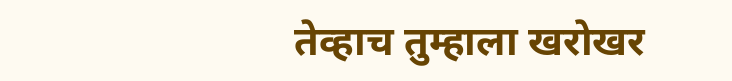तेव्हाच तुम्हाला खरोखर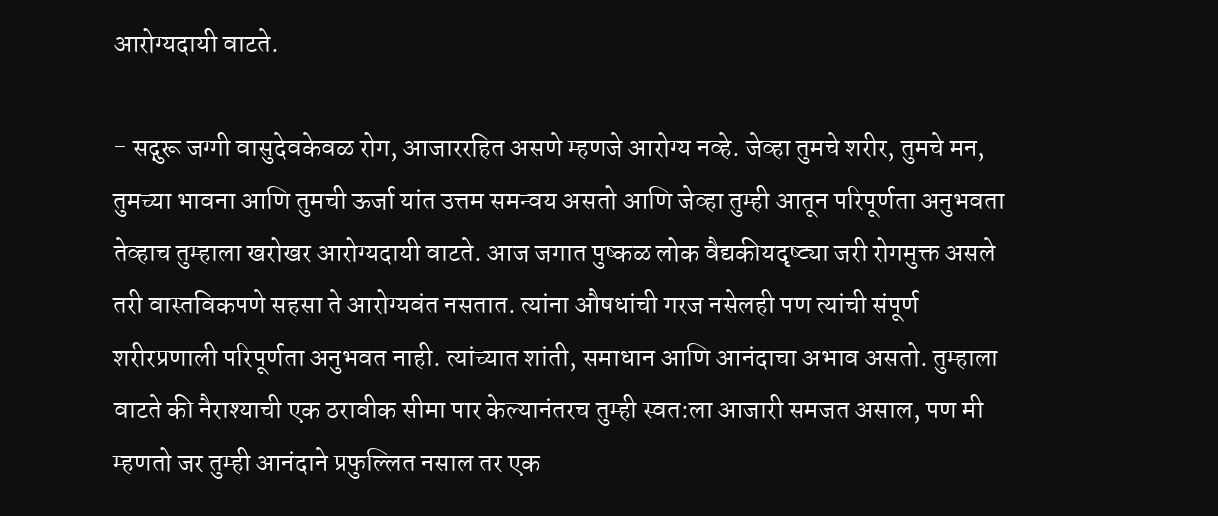आरोग्यदायी वाटते.

- सद्गुरू जग्गी वासुदेवकेवळ रोग, आजाररहित असणे म्हणजे आरोग्य नव्हे. जेव्हा तुमचे शरीर, तुमचे मन, तुमच्या भावना आणि तुमची ऊर्जा यांत उत्तम समन्वय असतो आणि जेव्हा तुम्ही आतून परिपूर्णता अनुभवता तेव्हाच तुम्हाला खरोखर आरोग्यदायी वाटते. आज जगात पुष्कळ लोक वैद्यकीयदृष्ट्या जरी रोगमुक्त असले तरी वास्तविकपणे सहसा ते आरोग्यवंत नसतात. त्यांना औषधांची गरज नसेलही पण त्यांची संपूर्ण शरीरप्रणाली परिपूर्णता अनुभवत नाही. त्यांच्यात शांती, समाधान आणि आनंदाचा अभाव असतो. तुम्हाला वाटते की नैराश्याची एक ठरावीक सीमा पार केल्यानंतरच तुम्ही स्वत:ला आजारी समजत असाल, पण मी म्हणतो जर तुम्ही आनंदाने प्रफुल्लित नसाल तर एक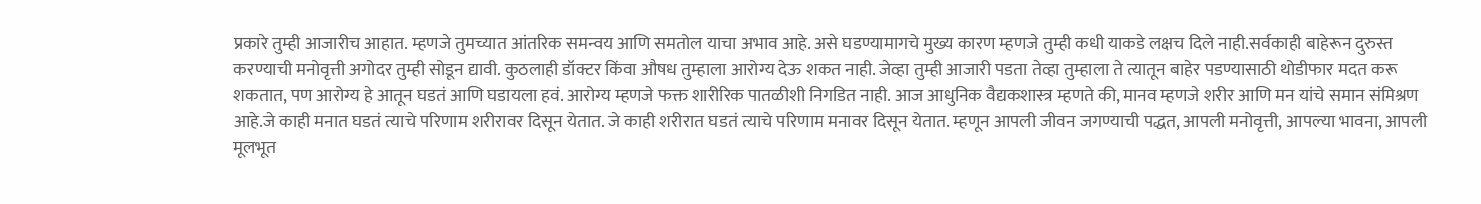प्रकारे तुम्ही आजारीच आहात. म्हणजे तुमच्यात आंतरिक समन्वय आणि समतोल याचा अभाव आहे. असे घडण्यामागचे मुख्य कारण म्हणजे तुम्ही कधी याकडे लक्षच दिले नाही.सर्वकाही बाहेरून दुरुस्त करण्याची मनोवृत्ती अगोदर तुम्ही सोडून द्यावी. कुठलाही डॉक्टर किंवा औषध तुम्हाला आरोग्य देऊ शकत नाही. जेव्हा तुम्ही आजारी पडता तेव्हा तुम्हाला ते त्यातून बाहेर पडण्यासाठी थोडीफार मदत करू शकतात, पण आरोग्य हे आतून घडतं आणि घडायला हवं. आरोग्य म्हणजे फक्त शारीरिक पातळीशी निगडित नाही. आज आधुनिक वैद्यकशास्त्र म्हणते की, मानव म्हणजे शरीर आणि मन यांचे समान संमिश्रण आहे.जे काही मनात घडतं त्याचे परिणाम शरीरावर दिसून येतात. जे काही शरीरात घडतं त्याचे परिणाम मनावर दिसून येतात. म्हणून आपली जीवन जगण्याची पद्धत, आपली मनोवृत्ती, आपल्या भावना, आपली मूलभूत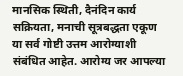मानसिक स्थिती, दैनंदिन कार्य सक्रियता, मनाची सूत्रबद्धता एकूण या सर्व गोष्टी उत्तम आरोग्याशी संबंधित आहेत. आरोग्य जर आपल्या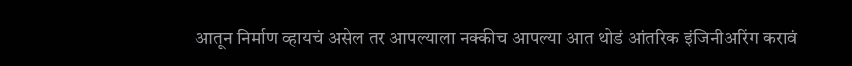आतून निर्माण व्हायचं असेल तर आपल्याला नक्कीच आपल्या आत थोडं आंतरिक इंजिनीअरिंग करावं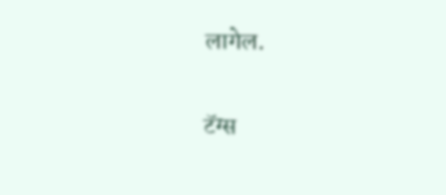लागेल.

टॅग्स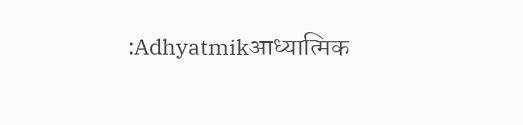:Adhyatmikआध्यात्मिक